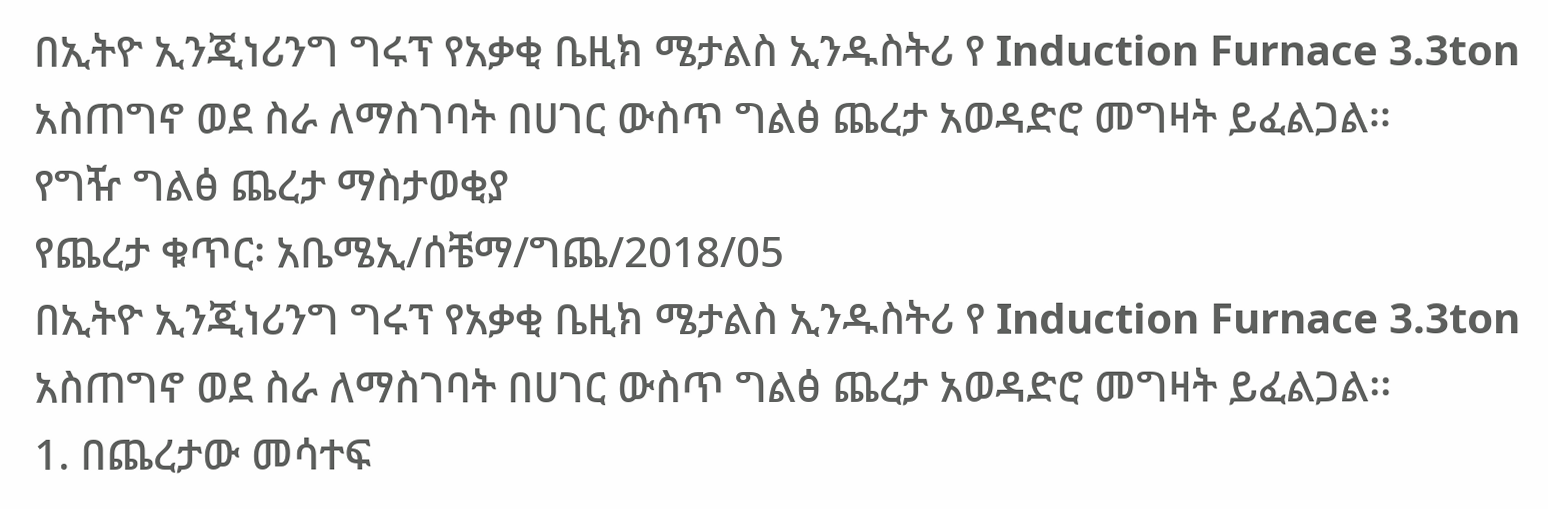በኢትዮ ኢንጂነሪንግ ግሩፕ የአቃቂ ቤዚክ ሜታልስ ኢንዱስትሪ የ Induction Furnace 3.3ton አስጠግኖ ወደ ስራ ለማስገባት በሀገር ውስጥ ግልፅ ጨረታ አወዳድሮ መግዛት ይፈልጋል፡፡
የግዥ ግልፅ ጨረታ ማስታወቂያ
የጨረታ ቁጥር፡ አቤሜኢ/ሰቼማ/ግጨ/2018/05
በኢትዮ ኢንጂነሪንግ ግሩፕ የአቃቂ ቤዚክ ሜታልስ ኢንዱስትሪ የ Induction Furnace 3.3ton አስጠግኖ ወደ ስራ ለማስገባት በሀገር ውስጥ ግልፅ ጨረታ አወዳድሮ መግዛት ይፈልጋል፡፡
1. በጨረታው መሳተፍ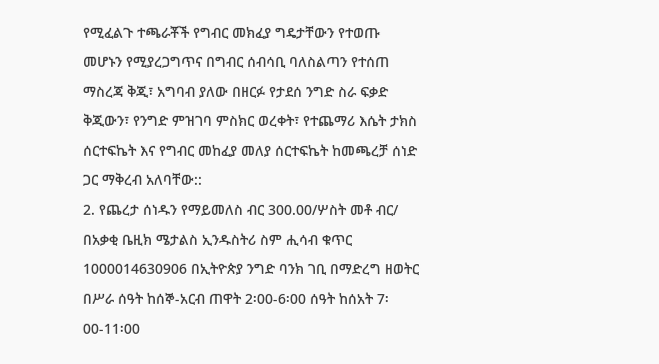የሚፈልጉ ተጫራቾች የግብር መክፈያ ግዴታቸውን የተወጡ መሆኑን የሚያረጋግጥና በግብር ሰብሳቢ ባለስልጣን የተሰጠ ማስረጃ ቅጂ፣ አግባብ ያለው በዘርፉ የታደሰ ንግድ ስራ ፍቃድ ቅጂውን፣ የንግድ ምዝገባ ምስክር ወረቀት፣ የተጨማሪ እሴት ታክስ ሰርተፍኬት እና የግብር መከፈያ መለያ ሰርተፍኬት ከመጫረቻ ሰነድ ጋር ማቅረብ አለባቸው::
2. የጨረታ ሰነዱን የማይመለስ ብር 300.00/ሦስት መቶ ብር/ በአቃቂ ቤዚክ ሜታልስ ኢንዱስትሪ ስም ሒሳብ ቁጥር 1000014630906 በኢትዮጵያ ንግድ ባንክ ገቢ በማድረግ ዘወትር በሥራ ሰዓት ከሰኞ-አርብ ጠዋት 2፡00-6፡00 ሰዓት ከሰአት 7፡00-11፡00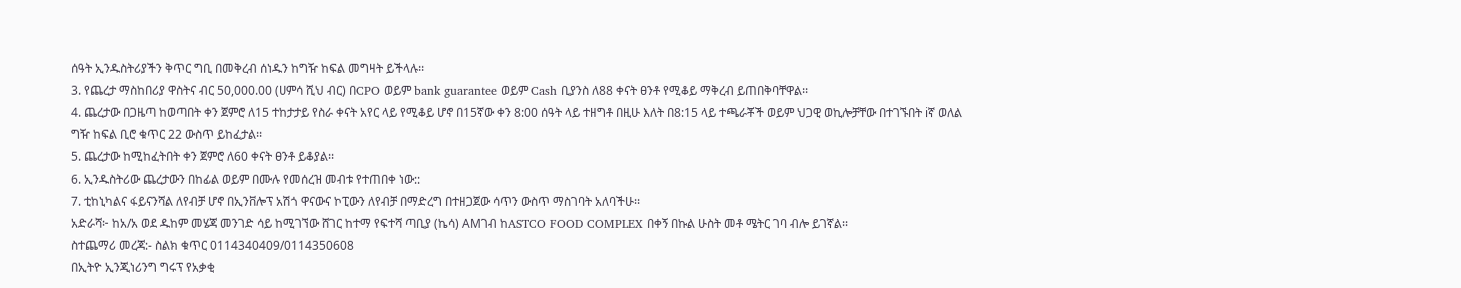ሰዓት ኢንዱስትሪያችን ቅጥር ግቢ በመቅረብ ሰነዱን ከግዥ ከፍል መግዛት ይችላሉ፡፡
3. የጨረታ ማስከበሪያ ዋስትና ብር 50,000.00 (ሀምሳ ሺህ ብር) በCPO ወይም bank guarantee ወይም Cash ቢያንስ ለ88 ቀናት ፀንቶ የሚቆይ ማቅረብ ይጠበቅባቸዋል፡፡
4. ጨረታው በጋዜጣ ከወጣበት ቀን ጀምሮ ለ15 ተከታታይ የስራ ቀናት አየር ላይ የሚቆይ ሆኖ በ15ኛው ቀን 8:00 ሰዓት ላይ ተዘግቶ በዚሁ እለት በ8:15 ላይ ተጫራቾች ወይም ህጋዊ ወኪሎቻቸው በተገኙበት iኛ ወለል ግዥ ከፍል ቢሮ ቁጥር 22 ውስጥ ይከፈታል፡፡
5. ጨረታው ከሚከፈትበት ቀን ጀምሮ ለ60 ቀናት ፀንቶ ይቆያል፡፡
6. ኢንዱስትሪው ጨረታውን በከፊል ወይም በሙሉ የመሰረዝ መብቱ የተጠበቀ ነው::
7. ቲከኒካልና ፋይናንሻል ለየብቻ ሆኖ በኢንቨሎፕ አሽጎ ዋናውና ኮፒውን ለየብቻ በማድረግ በተዘጋጀው ሳጥን ውስጥ ማስገባት አለባችሁ፡፡
አድራሻ፦ ከአ/አ ወደ ዱከም መሄጃ መንገድ ሳይ ከሚገኘው ሸገር ከተማ የፍተሻ ጣቢያ (ኬሳ) AMገብ ከASTCO FOOD COMPLEX በቀኝ በኩል ሁስት መቶ ሜትር ገባ ብሎ ይገኛል፡፡
ስተጨማሪ መረጃ:- ስልክ ቁጥር 0114340409/0114350608
በኢትዮ ኢንጂነሪንግ ግሩፕ የአቃቂ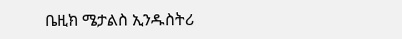ቤዚክ ሜታልስ ኢንዱስትሪ